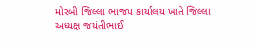મોરબી જિલ્લા ભાજપ કાર્યાલય ખાતે જિલ્લા અધ્યક્ષ જયંતીભાઈ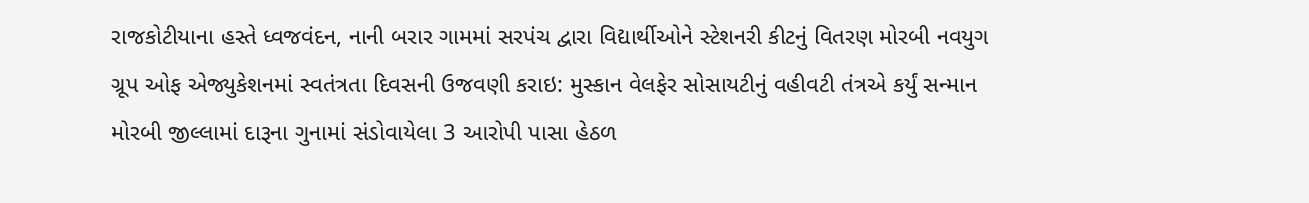રાજકોટીયાના હસ્તે ધ્વજવંદન, નાની બરાર ગામમાં સરપંચ દ્વારા વિદ્યાર્થીઓને સ્ટેશનરી કીટનું વિતરણ મોરબી નવયુગ ગ્રૂપ ઓફ એજ્યુકેશનમાં સ્વતંત્રતા દિવસની ઉજવણી કરાઇ: મુસ્કાન વેલફેર સોસાયટીનું વહીવટી તંત્રએ કર્યું સન્માન મોરબી જીલ્લામાં દારૂના ગુનામાં સંડોવાયેલા 3 આરોપી પાસા હેઠળ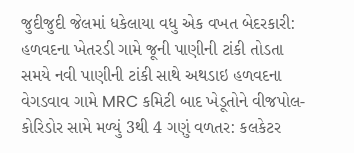જુદીજુદી જેલમાં ધકેલાયા વધુ એક વખત બેદરકારી: હળવદના ખેતરડી ગામે જૂની પાણીની ટાંકી તોડતા સમયે નવી પાણીની ટાંકી સાથે અથડાઇ હળવદના વેગડવાવ ગામે MRC કમિટી બાદ ખેડૂતોને વીજપોલ-કોરિડોર સામે મળ્યું 3થી 4 ગણું વળતર: કલકેટર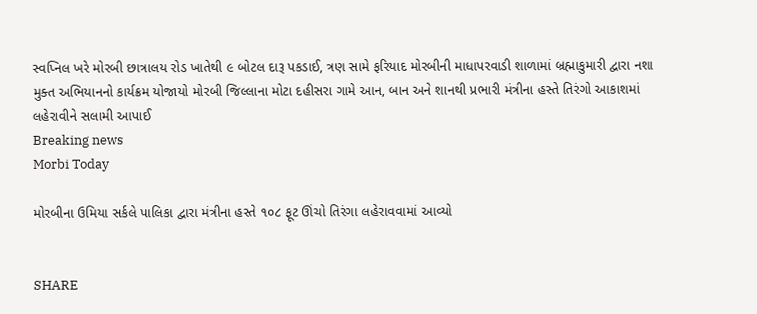સ્વપ્નિલ ખરે મોરબી છાત્રાલય રોડ ખાતેથી ૯ બોટલ દારૂ પકડાઈ, ત્રણ સામે ફરિયાદ મોરબીની માધાપરવાડી શાળામાં બ્રહ્માકુમારી દ્વારા નશા મુક્ત અભિયાનનો કાર્યક્રમ યોજાયો મોરબી જિલ્લાના મોટા દહીસરા ગામે આન, બાન અને શાનથી પ્રભારી મંત્રીના હસ્તે તિરંગો આકાશમાં લહેરાવીને સલામી આપાઈ
Breaking news
Morbi Today

મોરબીના ઉમિયા સર્કલે પાલિકા દ્વારા મંત્રીના હસ્તે ૧૦૮ ફૂટ ઊંચો તિરંગા લહેરાવવામાં આવ્યો


SHARE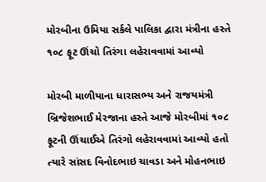મોરબીના ઉમિયા સર્કલે પાલિકા દ્વારા મંત્રીના હસ્તે ૧૦૮ ફૂટ ઊંચો તિરંગા લહેરાવવામાં આવ્યો

મોરબી માળીયાના ધારાસભ્ય અને રાજયમંત્રી બ્રિજેશભાઈ મેરજાના હસ્તે આજે મોરબીમાં ૧૦૮ ફૂટની ઊંચાઈએ તિરંગો લહેરાવવામાં આવ્યો હતો ત્યારે સાંસદ વિનોદભાઇ ચાવડા અને મોહનભાઇ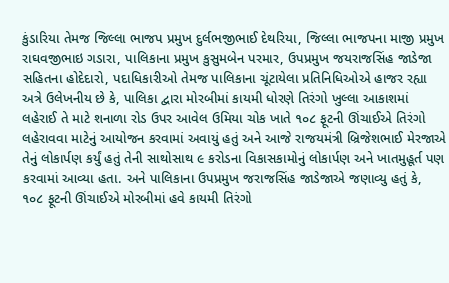કુંડારિયા તેમજ જિલ્લા ભાજપ પ્રમુખ દુર્લભજીભાઈ દેથરિયા, જિલ્લા ભાજપના માજી પ્રમુખ રાઘવજીભાઇ ગડારા, પાલિકાના પ્રમુખ કુસુમબેન પરમાર, ઉપપ્રમુખ જયરાજસિંહ જાડેજા સહિતના હોદેદારો, પદાધિકારીઓ તેમજ પાલિકાના ચૂંટાયેલા પ્રતિનિધિઓએ હાજર રહ્યા અત્રે ઉલેખનીય છે કે, પાલિકા દ્વારા મોરબીમાં કાયમી ધોરણે તિરંગો ખુલ્લા આકાશમાં લહેરાઈ તે માટે શનાળા રોડ ઉપર આવેલ ઉમિયા ચોક ખાતે ૧૦૮ ફૂટની ઊંચાઈએ તિરંગો લહેરાવવા માટેનું આયોજન કરવામાં અવાયું હતું અને આજે રાજયમંત્રી બ્રિજેશભાઈ મેરજાએ તેનું લોકાર્પણ કર્યું હતું તેની સાથોસાથ ૯ કરોડના વિકાસકામોનું લોકાર્પણ અને ખાતમુહૂર્ત પણ કરવામાં આવ્યા હતા. અને પાલિકાના ઉપપ્રમુખ જરાજસિંહ જાડેજાએ જણાવ્યુ હતું કે, ૧૦૮ ફૂટની ઊંચાઈએ મોરબીમાં હવે કાયમી તિરંગો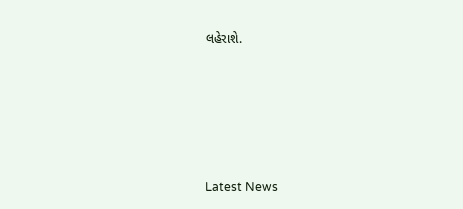લહેરાશે.






Latest News